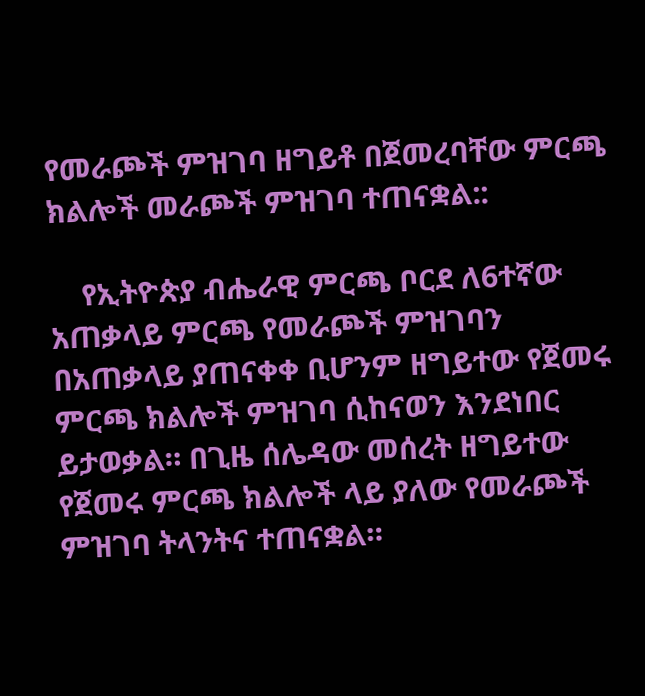የመራጮች ምዝገባ ዘግይቶ በጀመረባቸው ምርጫ ክልሎች መራጮች ምዝገባ ተጠናቋል::

    የኢትዮጵያ ብሔራዊ ምርጫ ቦርደ ለ6ተኛው አጠቃላይ ምርጫ የመራጮች ምዝገባን በአጠቃላይ ያጠናቀቀ ቢሆንም ዘግይተው የጀመሩ ምርጫ ክልሎች ምዝገባ ሲከናወን እንደነበር ይታወቃል። በጊዜ ሰሌዳው መሰረት ዘግይተው የጀመሩ ምርጫ ክልሎች ላይ ያለው የመራጮች ምዝገባ ትላንትና ተጠናቋል።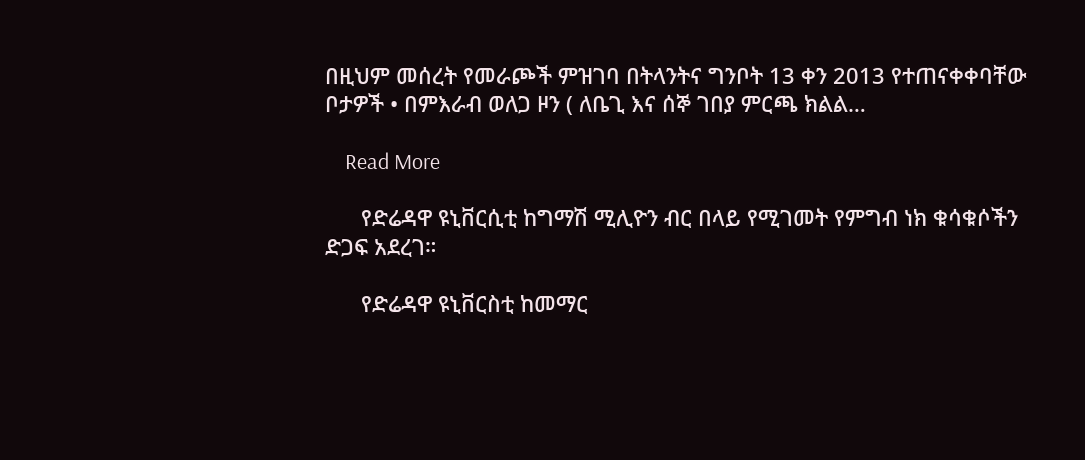በዚህም መሰረት የመራጮች ምዝገባ በትላንትና ግንቦት 13 ቀን 2013 የተጠናቀቀባቸው ቦታዎች • በምእራብ ወለጋ ዞን ( ለቤጊ እና ሰኞ ገበያ ምርጫ ክልል…

    Read More

      የድሬዳዋ ዩኒቨርሲቲ ከግማሽ ሚሊዮን ብር በላይ የሚገመት የምግብ ነክ ቁሳቁሶችን ድጋፍ አደረገ።

      የድሬዳዋ ዩኒቨርስቲ ከመማር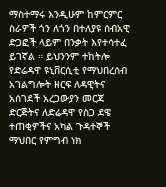ማስተማሩ እንዲሁም ከምርምር ስራዎች ጎን ለጎን በተለያዩ ሰብአዊ ድጋፎች ላይም በንቃት እየተሳተፈ ይገኛል ። ይህንንም ተከትሎ የድሬዳዋ ዩኒቨርሲቲ የማህበረሰብ አገልግሎት ዘርፍ ለዳዊትና አሰገደች አረጋውያን መርጃ ድርጅትና ለድሬዳዋ የስጋ ደዌ ተጠቂዎችና አካል ጉዳተኞች ማህበር የምግብ ነክ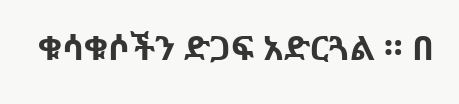ቁሳቁሶችን ድጋፍ አድርጓል ። በ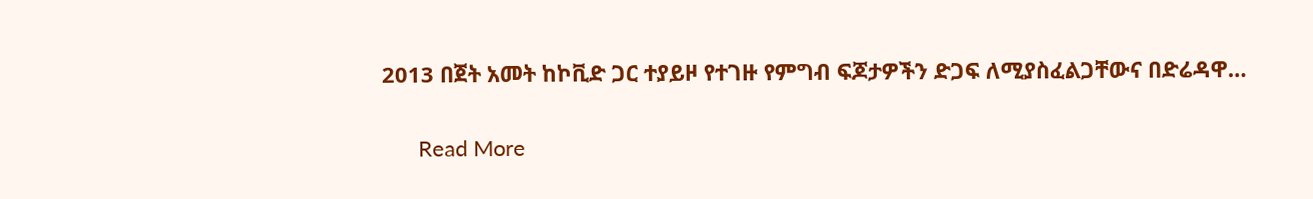2013 በጀት አመት ከኮቪድ ጋር ተያይዞ የተገዙ የምግብ ፍጆታዎችን ድጋፍ ለሚያስፈልጋቸውና በድሬዳዋ…

      Read More